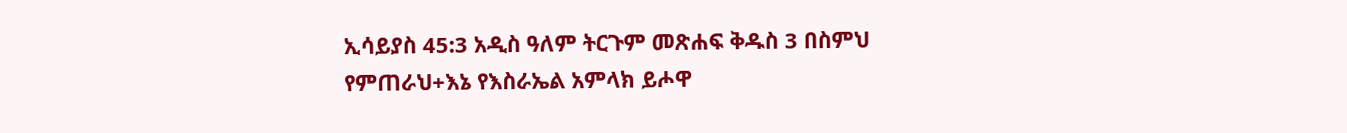ኢሳይያስ 45:3 አዲስ ዓለም ትርጉም መጽሐፍ ቅዱስ 3 በስምህ የምጠራህ+እኔ የእስራኤል አምላክ ይሖዋ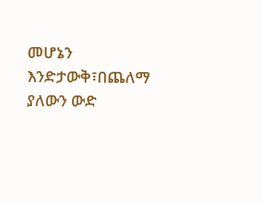መሆኔን እንድታውቅ፣በጨለማ ያለውን ውድ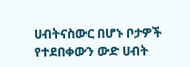ሀብትናስውር በሆኑ ቦታዎች የተደበቀውን ውድ ሀብት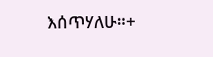እሰጥሃለሁ።+